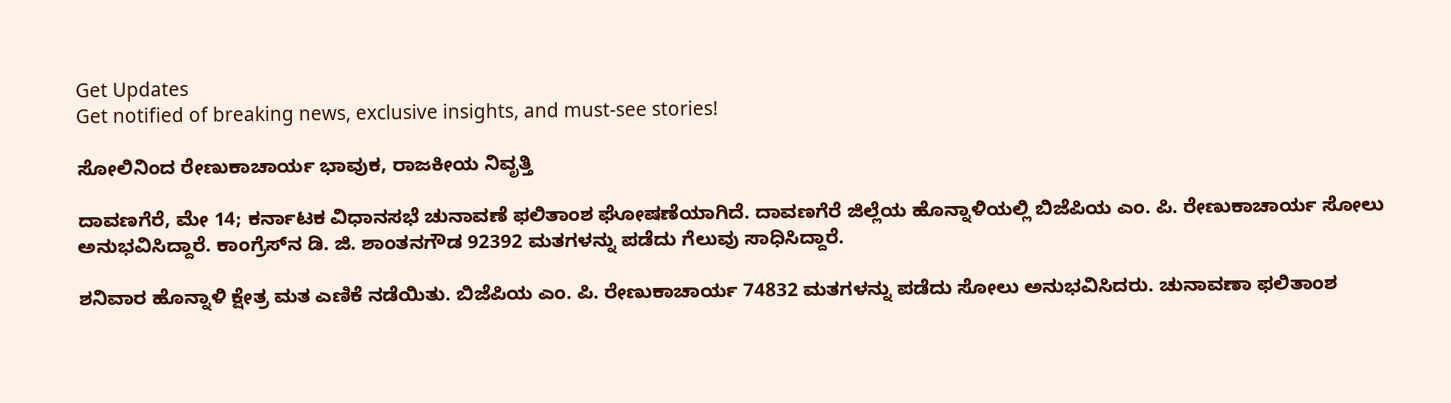Get Updates
Get notified of breaking news, exclusive insights, and must-see stories!

ಸೋಲಿನಿಂದ ರೇಣುಕಾಚಾರ್ಯ ಭಾವುಕ, ರಾಜಕೀಯ ನಿವೃತ್ತಿ

ದಾವಣಗೆರೆ, ಮೇ 14; ಕರ್ನಾಟಕ ವಿಧಾನಸಭೆ ಚುನಾವಣೆ ಫಲಿತಾಂಶ ಘೋಷಣೆಯಾಗಿದೆ. ದಾವಣಗೆರೆ ಜಿಲ್ಲೆಯ ಹೊನ್ನಾಳಿಯಲ್ಲಿ ಬಿಜೆಪಿಯ ಎಂ. ಪಿ. ರೇಣುಕಾಚಾರ್ಯ ಸೋಲು ಅನುಭವಿಸಿದ್ದಾರೆ. ಕಾಂಗ್ರೆಸ್‌ನ ಡಿ. ಜಿ. ಶಾಂತನಗೌಡ 92392 ಮತಗಳನ್ನು ಪಡೆದು ಗೆಲುವು ಸಾಧಿಸಿದ್ದಾರೆ.

ಶನಿವಾರ ಹೊನ್ನಾಳಿ ಕ್ಷೇತ್ರ ಮತ ಎಣಿಕೆ ನಡೆಯಿತು. ಬಿಜೆಪಿಯ ಎಂ. ಪಿ. ರೇಣುಕಾಚಾರ್ಯ 74832 ಮತಗಳನ್ನು ಪಡೆದು ಸೋಲು ಅನುಭವಿಸಿದರು. ಚುನಾವಣಾ ಫಲಿತಾಂಶ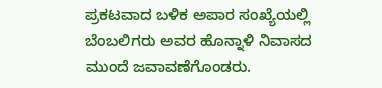ಪ್ರಕಟವಾದ ಬಳಿಕ ಅಪಾರ ಸಂಖ್ಯೆಯಲ್ಲಿ ಬೆಂಬಲಿಗರು ಅವರ ಹೊನ್ನಾಳಿ ನಿವಾಸದ ಮುಂದೆ ಜವಾವಣೆಗೊಂಡರು.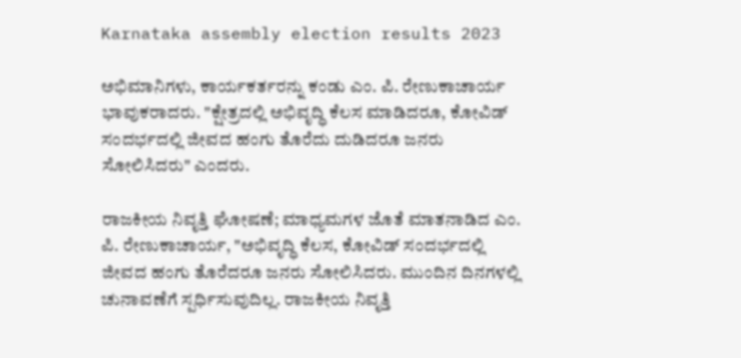Karnataka assembly election results 2023

ಅಭಿಮಾನಿಗಳು, ಕಾರ್ಯಕರ್ತರನ್ನು ಕಂಡು ಎಂ. ಪಿ. ರೇಣುಕಾಚಾರ್ಯ ಭಾವುಕರಾದರು. "ಕ್ಷೇತ್ರದಲ್ಲಿ ಅಭಿವೃದ್ಧಿ ಕೆಲಸ ಮಾಡಿದರೂ, ಕೋವಿಡ್ ಸಂದರ್ಭದಲ್ಲಿ ಜೀವದ ಹಂಗು ತೊರೆದು ದುಡಿದರೂ ಜನರು ಸೋಲಿಸಿದರು" ಎಂದರು.

ರಾಜಕೀಯ ನಿವೃತ್ತಿ ಘೋಷಣೆ; ಮಾಧ್ಯಮಗಳ ಜೊತೆ ಮಾತನಾಡಿದ ಎಂ. ಪಿ. ರೇಣುಕಾಚಾರ್ಯ, "ಅಭಿವೃದ್ಧಿ ಕೆಲಸ, ಕೋವಿಡ್ ಸಂದರ್ಭದಲ್ಲಿ ಜೀವದ ಹಂಗು ತೊರೆದರೂ ಜನರು ಸೋಲಿಸಿದರು. ಮುಂದಿನ ದಿನಗಳಲ್ಲಿ ಚುನಾವಣೆಗೆ ಸ್ಪರ್ಧಿಸುವುದಿಲ್ಲ. ರಾಜಕೀಯ ನಿವೃತ್ತಿ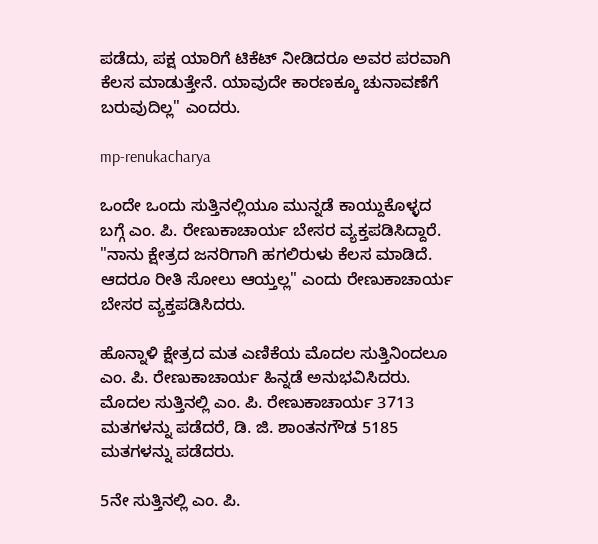ಪಡೆದು, ಪಕ್ಷ ಯಾರಿಗೆ ಟಿಕೆಟ್ ನೀಡಿದರೂ ಅವರ ಪರವಾಗಿ ಕೆಲಸ ಮಾಡುತ್ತೇನೆ. ಯಾವುದೇ ಕಾರಣಕ್ಕೂ ಚುನಾವಣೆಗೆ ಬರುವುದಿಲ್ಲ" ಎಂದರು.

mp-renukacharya

ಒಂದೇ ಒಂದು ಸುತ್ತಿನಲ್ಲಿಯೂ ಮುನ್ನಡೆ ಕಾಯ್ದುಕೊಳ್ಳದ ಬಗ್ಗೆ ಎಂ. ಪಿ. ರೇಣುಕಾಚಾರ್ಯ ಬೇಸರ ವ್ಯಕ್ತಪಡಿಸಿದ್ದಾರೆ. "ನಾನು ಕ್ಷೇತ್ರದ ಜನರಿಗಾಗಿ ಹಗಲಿರುಳು ಕೆಲಸ ಮಾಡಿದೆ. ಆದರೂ ರೀತಿ ಸೋಲು ಆಯ್ತಲ್ಲ" ಎಂದು ರೇಣುಕಾಚಾರ್ಯ ಬೇಸರ ವ್ಯಕ್ತಪಡಿಸಿದರು.

ಹೊನ್ನಾಳಿ ಕ್ಷೇತ್ರದ ಮತ ಎಣಿಕೆಯ ಮೊದಲ ಸುತ್ತಿನಿಂದಲೂ ಎಂ. ಪಿ. ರೇಣುಕಾಚಾರ್ಯ ಹಿನ್ನಡೆ ಅನುಭವಿಸಿದರು. ಮೊದಲ ಸುತ್ತಿನಲ್ಲಿ ಎಂ. ಪಿ. ರೇಣುಕಾಚಾರ್ಯ 3713 ಮತಗಳನ್ನು ಪಡೆದರೆ, ಡಿ. ಜಿ. ಶಾಂತನಗೌಡ 5185 ಮತಗಳನ್ನು ಪಡೆದರು.

5ನೇ ಸುತ್ತಿನಲ್ಲಿ ಎಂ. ಪಿ.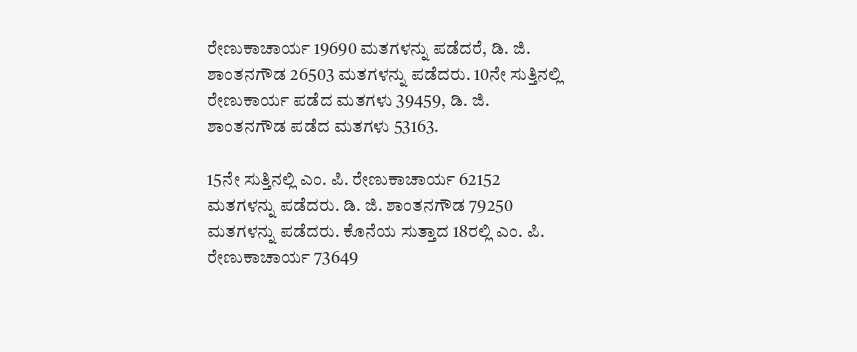ರೇಣುಕಾಚಾರ್ಯ 19690 ಮತಗಳನ್ನು ಪಡೆದರೆ, ಡಿ. ಜಿ. ಶಾಂತನಗೌಡ 26503 ಮತಗಳನ್ನು ಪಡೆದರು. 10ನೇ ಸುತ್ತಿನಲ್ಲಿ ರೇಣುಕಾರ್ಯ ಪಡೆದ ಮತಗಳು 39459, ಡಿ. ಜಿ. ಶಾಂತನಗೌಡ ಪಡೆದ ಮತಗಳು 53163.

15ನೇ ಸುತ್ತಿನಲ್ಲಿ ಎಂ. ಪಿ. ರೇಣುಕಾಚಾರ್ಯ 62152 ಮತಗಳನ್ನು ಪಡೆದರು. ಡಿ. ಜಿ. ಶಾಂತನಗೌಡ 79250 ಮತಗಳನ್ನು ಪಡೆದರು. ಕೊನೆಯ ಸುತ್ತಾದ 18ರಲ್ಲಿ ಎಂ. ಪಿ. ರೇಣುಕಾಚಾರ್ಯ 73649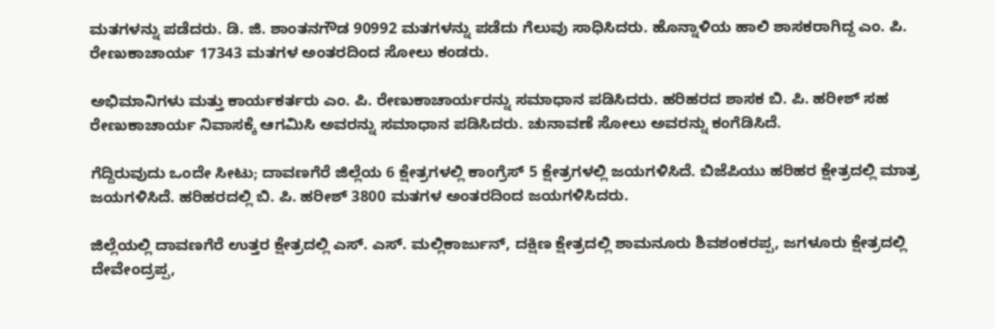ಮತಗಳನ್ನು ಪಡೆದರು. ಡಿ. ಜಿ. ಶಾಂತನಗೌಡ 90992 ಮತಗಳನ್ನು ಪಡೆದು ಗೆಲುವು ಸಾಧಿಸಿದರು. ಹೊನ್ನಾಳಿಯ ಹಾಲಿ ಶಾಸಕರಾಗಿದ್ದ ಎಂ. ಪಿ. ರೇಣುಕಾಚಾರ್ಯ 17343 ಮತಗಳ ಅಂತರದಿಂದ ಸೋಲು ಕಂಡರು.

ಅಭಿಮಾನಿಗಳು ಮತ್ತು ಕಾರ್ಯಕರ್ತರು ಎಂ. ಪಿ. ರೇಣುಕಾಚಾರ್ಯರನ್ನು ಸಮಾಧಾನ ಪಡಿಸಿದರು. ಹರಿಹರದ ಶಾಸಕ ಬಿ. ಪಿ. ಹರೀಶ್ ಸಹ ರೇಣುಕಾಚಾರ್ಯ ನಿವಾಸಕ್ಕೆ ಆಗಮಿಸಿ ಅವರನ್ನು ಸಮಾಧಾನ ಪಡಿಸಿದರು. ಚುನಾವಣೆ ಸೋಲು ಅವರನ್ನು ಕಂಗೆಡಿಸಿದೆ.

ಗೆದ್ದಿರುವುದು ಒಂದೇ ಸೀಟು; ದಾವಣಗೆರೆ ಜಿಲ್ಲೆಯ 6 ಕ್ಷೇತ್ರಗಳಲ್ಲಿ ಕಾಂಗ್ರೆಸ್ 5 ಕ್ಷೇತ್ರಗಳಲ್ಲಿ ಜಯಗಳಿಸಿದೆ. ಬಿಜೆಪಿಯು ಹರಿಹರ ಕ್ಷೇತ್ರದಲ್ಲಿ ಮಾತ್ರ ಜಯಗಳಿಸಿದೆ. ಹರಿಹರದಲ್ಲಿ ಬಿ‌. ಪಿ. ಹರೀಶ್ 3800 ಮತಗಳ ಅಂತರದಿಂದ ಜಯಗಳಿಸಿದರು.

ಜಿಲ್ಲೆಯಲ್ಲಿ ದಾವಣಗೆರೆ ಉತ್ತರ ಕ್ಷೇತ್ರದಲ್ಲಿ ಎಸ್. ಎಸ್. ಮಲ್ಲಿಕಾರ್ಜುನ್, ದಕ್ಷಿಣ ಕ್ಷೇತ್ರದಲ್ಲಿ ಶಾಮನೂರು ಶಿವಶಂಕರಪ್ಪ, ಜಗಳೂರು ಕ್ಷೇತ್ರದಲ್ಲಿ ದೇವೇಂದ್ರಪ್ಪ,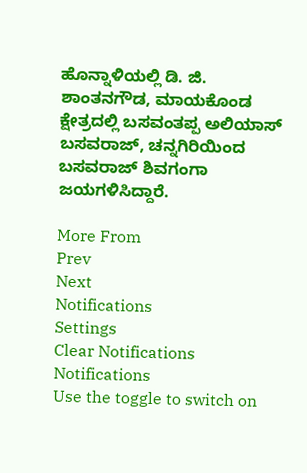ಹೊನ್ನಾಳಿಯಲ್ಲಿ ಡಿ. ಜಿ. ಶಾಂತನಗೌಡ, ಮಾಯಕೊಂಡ ಕ್ಷೇತ್ರದಲ್ಲಿ ಬಸವಂತಪ್ಪ ಅಲಿಯಾಸ್ ಬಸವರಾಜ್, ಚನ್ನಗಿರಿಯಿಂದ ಬಸವರಾಜ್ ಶಿವಗಂಗಾ ಜಯಗಳಿಸಿದ್ದಾರೆ.

More From
Prev
Next
Notifications
Settings
Clear Notifications
Notifications
Use the toggle to switch on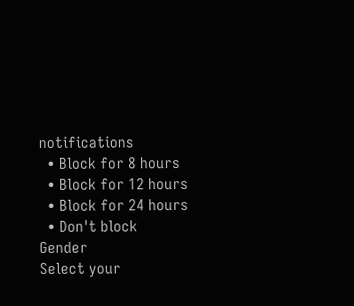notifications
  • Block for 8 hours
  • Block for 12 hours
  • Block for 24 hours
  • Don't block
Gender
Select your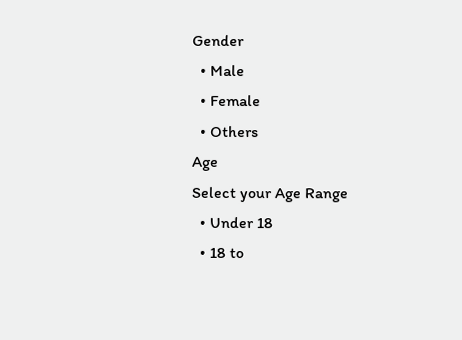Gender
  • Male
  • Female
  • Others
Age
Select your Age Range
  • Under 18
  • 18 to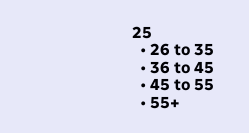25
  • 26 to 35
  • 36 to 45
  • 45 to 55
  • 55+